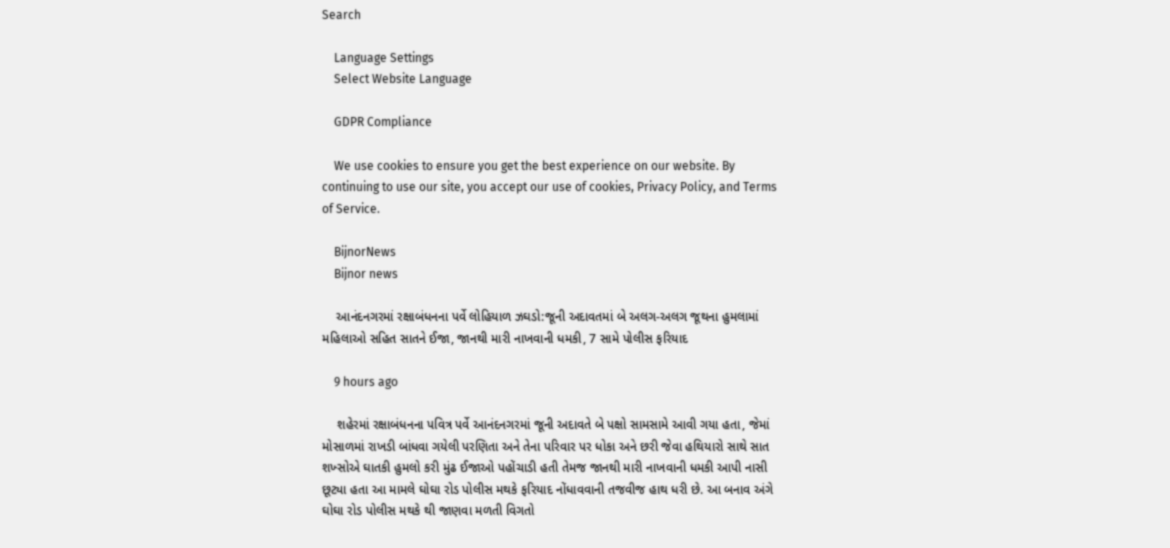Search

    Language Settings
    Select Website Language

    GDPR Compliance

    We use cookies to ensure you get the best experience on our website. By continuing to use our site, you accept our use of cookies, Privacy Policy, and Terms of Service.

    BijnorNews
    Bijnor news

    આનંદનગરમાં રક્ષાબંધનના પર્વે લોહિયાળ ઝઘડો:જૂની અદાવતમાં બે અલગ-અલગ જૂથના હુમલામાં મહિલાઓ સહિત સાતને ઈજા, જાનથી મારી નાખવાની ધમકી, 7 સામે પોલીસ ફરિયાદ

    9 hours ago

    શહેરમાં રક્ષાબંધનના પવિત્ર પર્વે આનંદનગરમાં જૂની અદાવતે બે પક્ષો સામસામે આવી ગયા હતા, જેમાં મોસાળમાં રાખડી બાંધવા ગયેલી પરણિતા અને તેના પરિવાર પર ધોકા અને છરી જેવા હથિયારો સાથે સાત શખ્સોએ ઘાતકી હુમલો કરી મુંઢ ઈજાઓ પહોંચાડી હતી તેમજ જાનથી મારી નાખવાની ધમકી આપી નાસી છૂટ્યા હતા આ મામલે ઘોઘા રોડ પોલીસ મથકે ફરિયાદ નોંધાવવાની તજવીજ હાથ ધરી છે. આ બનાવ અંગે ઘોઘા રોડ પોલીસ મથકે થી જાણવા મળતી વિગતો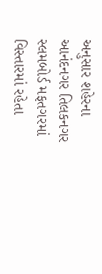અનુસાર શહેરના આનંદનગર તિલકનગર સ્લમબોર્ડ મફતગરમાં વિસ્તારમાં રહેતા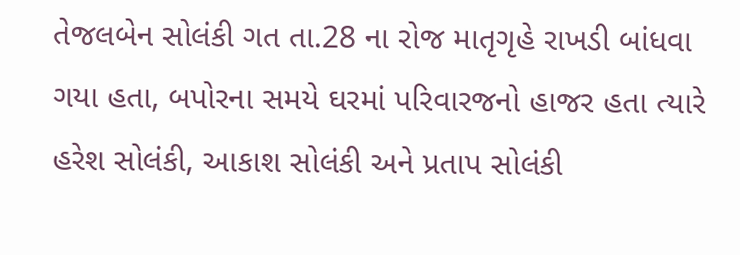તેજલબેન સોલંકી ગત તા.28 ના રોજ માતૃગૃહે રાખડી બાંધવા ગયા હતા, બપોરના સમયે ઘરમાં પરિવારજનો હાજર હતા ત્યારે હરેશ સોલંકી, આકાશ સોલંકી અને પ્રતાપ સોલંકી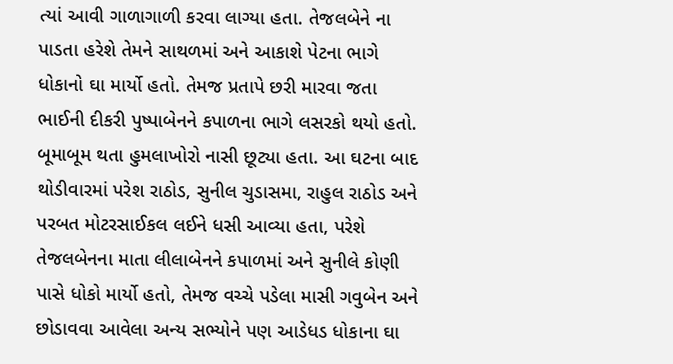ત્યાં આવી ગાળાગાળી કરવા લાગ્યા હતા. તેજલબેને ના પાડતા હરેશે તેમને સાથળમાં અને આકાશે પેટના ભાગે ધોકાનો ઘા માર્યો હતો. તેમજ પ્રતાપે છરી મારવા જતા ભાઈની દીકરી પુષ્પાબેનને કપાળના ભાગે લસરકો થયો હતો. બૂમાબૂમ થતા હુમલાખોરો નાસી છૂટ્યા હતા. આ ઘટના બાદ થોડીવારમાં પરેશ રાઠોડ, સુનીલ ચુડાસમા, રાહુલ રાઠોડ અને પરબત મોટરસાઈકલ લઈને ધસી આવ્યા હતા, પરેશે તેજલબેનના માતા લીલાબેનને કપાળમાં અને સુનીલે કોણી પાસે ધોકો માર્યો હતો, તેમજ વચ્ચે પડેલા માસી ગવુબેન અને છોડાવવા આવેલા અન્ય સભ્યોને પણ આડેધડ ધોકાના ઘા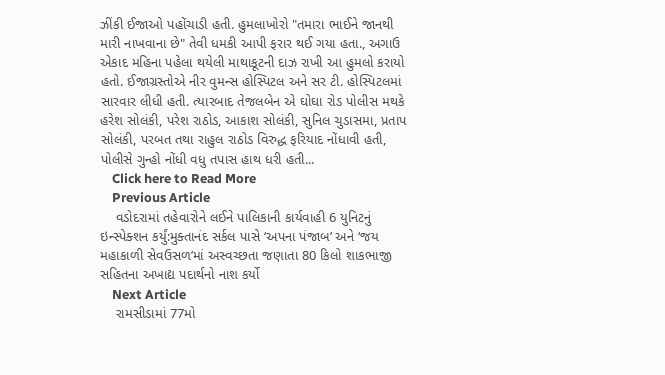ઝીંકી ઈજાઓ પહોંચાડી હતી. હુમલાખોરો "તમારા ભાઈને જાનથી મારી નાખવાના છે" તેવી ધમકી આપી ફરાર થઈ ગયા હતા., અગાઉ એકાદ મહિના પહેલા થયેલી માથાકૂટની દાઝ રાખી આ હુમલો કરાયો હતો. ઈજાગ્રસ્તોએ નીર વુમન્સ હોસ્પિટલ અને સર ટી. હોસ્પિટલમાં સારવાર લીધી હતી. ત્યારબાદ તેજલબેન એ ઘોઘા રોડ પોલીસ મથકે હરેશ સોલંકી, પરેશ રાઠોડ, આકાશ સોલંકી, સુનિલ ચુડાસમા, પ્રતાપ સોલંકી, પરબત તથા રાહુલ રાઠોડ વિરુદ્ધ ફરિયાદ નોંધાવી હતી, પોલીસે ગુન્હો નોંધી વધુ તપાસ હાથ ધરી હતી...
    Click here to Read More
    Previous Article
    વડોદરામાં તહેવારોને લઈને પાલિકાની કાર્યવાહી 6 યુનિટનું ઇન્સ્પેક્શન કર્યું:મુક્તાનંદ સર્કલ પાસે ‘અપના પંજાબ’ અને ‘જય મહાકાળી સેવઉસળ’માં અસ્વચ્છતા જણાતા 80 કિલો શાકભાજી સહિતના અખાદ્ય પદાર્થનો નાશ કર્યો
    Next Article
    રામસીડામાં 77મો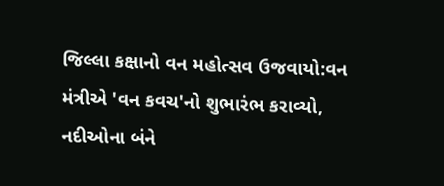જિલ્લા કક્ષાનો વન મહોત્સવ ઉજવાયો:વન મંત્રીએ 'વન કવચ'નો શુભારંભ કરાવ્યો, નદીઓના બંને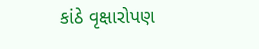કાંઠે વૃક્ષારોપણ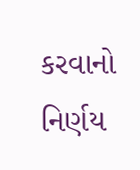કરવાનો નિર્ણય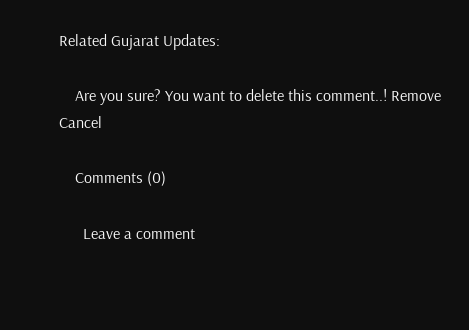Related Gujarat Updates:

    Are you sure? You want to delete this comment..! Remove Cancel

    Comments (0)

      Leave a comment